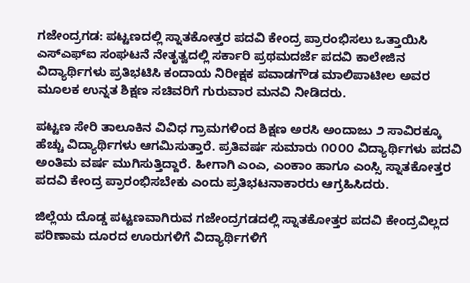ಗಜೇಂದ್ರಗಡ: ಪಟ್ಟಣದಲ್ಲಿ ಸ್ನಾತಕೋತ್ತರ ಪದವಿ ಕೇಂದ್ರ ಪ್ರಾರಂಭಿಸಲು ಒತ್ತಾಯಿಸಿ ಎಸ್‌ಎಫ್‌ಐ ಸಂಘಟನೆ ನೇತೃತ್ವದಲ್ಲಿ ಸರ್ಕಾರಿ ಪ್ರಥಮದರ್ಜೆ ಪದವಿ ಕಾಲೇಜಿನ ವಿದ್ಯಾರ್ಥಿಗಳು ಪ್ರತಿಭಟಿಸಿ ಕಂದಾಯ ನಿರೀಕ್ಷಕ ಪವಾಡಗೌಡ ಮಾಲಿಪಾಟೀಲ ಅವರ ಮೂಲಕ ಉನ್ನತ ಶಿಕ್ಷಣ ಸಚಿವರಿಗೆ ಗುರುವಾರ ಮನವಿ ನೀಡಿದರು.

ಪಟ್ಟಣ ಸೇರಿ ತಾಲೂಕಿನ ವಿವಿಧ ಗ್ರಾಮಗಳಿಂದ ಶಿಕ್ಷಣ ಅರಸಿ ಅಂದಾಜು ೨ ಸಾವಿರಕ್ಕೂ ಹೆಚ್ಚು ವಿದ್ಯಾರ್ಥಿಗಳು ಆಗಮಿಸುತ್ತಾರೆ. ಪ್ರತಿವರ್ಷ ಸುಮಾರು ೧೦೦೦ ವಿದ್ಯಾರ್ಥಿಗಳು ಪದವಿ ಅಂತಿಮ ವರ್ಷ ಮುಗಿಸುತ್ತಿದ್ದಾರೆ. ಹೀಗಾಗಿ ಎಂಎ, ಎಂಕಾಂ ಹಾಗೂ ಎಂಸ್ಸಿ ಸ್ನಾತಕೋತ್ತರ ಪದವಿ ಕೇಂದ್ರ ಪ್ರಾರಂಭಿಸಬೇಕು ಎಂದು ಪ್ರತಿಭಟನಾಕಾರರು ಆಗ್ರಹಿಸಿದರು.

ಜಿಲ್ಲೆಯ ದೊಡ್ಡ ಪಟ್ಟಣವಾಗಿರುವ ಗಜೇಂದ್ರಗಡದಲ್ಲಿ ಸ್ನಾತಕೋತ್ತರ ಪದವಿ ಕೇಂದ್ರವಿಲ್ಲದ ಪರಿಣಾಮ ದೂರದ ಊರುಗಳಿಗೆ ವಿದ್ಯಾರ್ಥಿಗಳಿಗೆ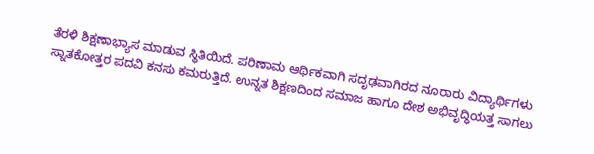ತೆರಳಿ ಶಿಕ್ಷಣಾಭ್ಯಾಸ ಮಾಡುವ ಸ್ಥಿತಿಯಿದೆ. ಪರಿಣಾಮ ಆರ್ಥಿಕವಾಗಿ ಸದೃಢವಾಗಿರದ ನೂರಾರು ವಿದ್ಯಾರ್ಥಿಗಳು ಸ್ನಾತಕೋತ್ತರ ಪದವಿ ಕನಸು ಕಮರುತ್ತಿದೆ. ಉನ್ನತ ಶಿಕ್ಷಣದಿಂದ ಸಮಾಜ ಹಾಗೂ ದೇಶ ಅಭಿವೃದ್ಧಿಯತ್ತ ಸಾಗಲು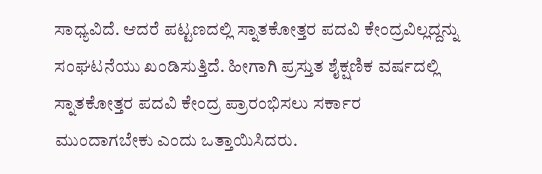ಸಾಧ್ಯವಿದೆ. ಆದರೆ ಪಟ್ಟಣದಲ್ಲಿ ಸ್ನಾತಕೋತ್ತರ ಪದವಿ ಕೇಂದ್ರವಿಲ್ಲದ್ದನ್ನು ಸಂಘಟನೆಯು ಖಂಡಿಸುತ್ತಿದೆ. ಹೀಗಾಗಿ ಪ್ರಸ್ತುತ ಶೈಕ್ಷಣಿಕ ವರ್ಷದಲ್ಲಿ ಸ್ನಾತಕೋತ್ತರ ಪದವಿ ಕೇಂದ್ರ ಪ್ರಾರಂಭಿಸಲು ಸರ್ಕಾರ ಮುಂದಾಗಬೇಕು ಎಂದು ಒತ್ತಾಯಿಸಿದರು.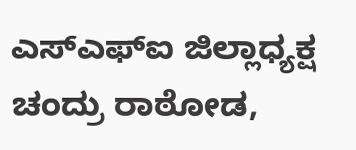ಎಸ್‌ಎಫ್‌ಐ ಜಿಲ್ಲಾಧ್ಯಕ್ಷ ಚಂದ್ರು ರಾಠೋಡ,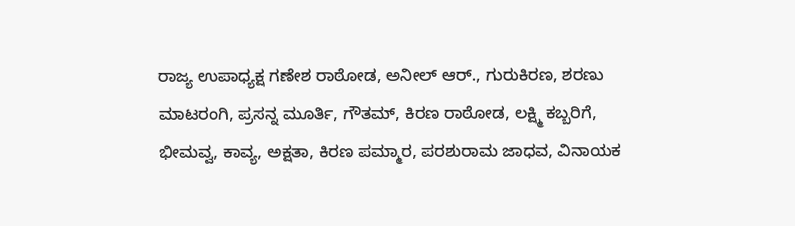ರಾಜ್ಯ ಉಪಾಧ್ಯಕ್ಷ ಗಣೇಶ ರಾಠೋಡ, ಅನೀಲ್ ಆರ್., ಗುರುಕಿರಣ, ಶರಣು ಮಾಟರಂಗಿ, ಪ್ರಸನ್ನ ಮೂರ್ತಿ, ಗೌತಮ್, ಕಿರಣ ರಾಠೋಡ, ಲಕ್ಷ್ಮಿ ಕಬ್ಬರಿಗೆ, ಭೀಮವ್ವ, ಕಾವ್ಯ, ಅಕ್ಷತಾ, ಕಿರಣ ಪಮ್ಮಾರ, ಪರಶುರಾಮ ಜಾಧವ, ವಿನಾಯಕ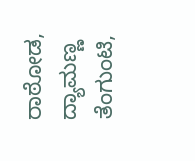ರಾಠೋಡ, ದ್ಯಾಮಣ್ಣ ತೆಂಗುಂಟಿ,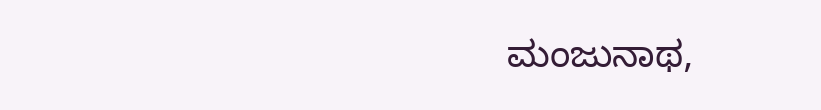ಮಂಜುನಾಥ,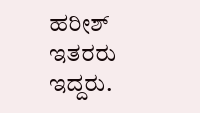ಹರೀಶ್ ಇತರರು ಇದ್ದರು.